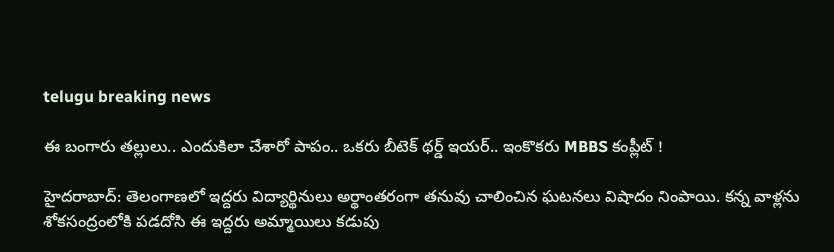telugu breaking news

ఈ బంగారు తల్లులు.. ఎందుకిలా చేశారో పాపం.. ఒకరు బీటెక్ థర్డ్ ఇయర్.. ఇంకొకరు MBBS కంప్లీట్ !

హైదరాబాద్: తెలంగాణలో ఇద్దరు విద్యార్థినులు అర్థాంతరంగా తనువు చాలించిన ఘటనలు విషాదం నింపాయి. కన్న వాళ్లను శోకసంద్రంలోకి పడదోసి ఈ ఇద్దరు అమ్మాయిలు కడుపు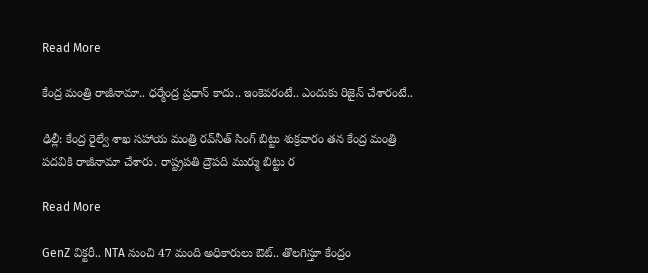Read More

కేంద్ర మంత్రి రాజీనామా.. ధర్మేంద్ర ప్రధాన్ కాదు.. ఇంకెవరంటే.. ఎందుకు రిజైన్ చేశారంటే..

ఢిల్లీ: కేంద్ర రైల్వే శాఖ సహాయ మంత్రి రవ్‌నీత్ సింగ్ బిట్టు శుక్రవారం తన కేంద్ర మంత్రి పదవికి రాజీనామా చేశారు. రాష్ట్రపతి ద్రౌపది ముర్ము బిట్టు ర

Read More

GenZ విక్టరీ.. NTA నుంచి 47 మంది అధికారులు ఔట్.. తొలగిస్తూ కేంద్రం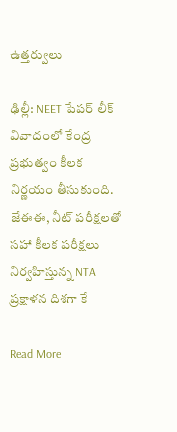ఉత్తర్వులు

ఢిల్లీ: NEET పేపర్ లీక్ వివాదంలో కేంద్ర ప్రభుత్వం కీలక నిర్ణయం తీసుకుంది. జేఈఈ, నీట్ పరీక్షలతో సహా కీలక పరీక్షలు నిర్వహిస్తున్న NTA ప్రక్షాళన దిశగా కే

Read More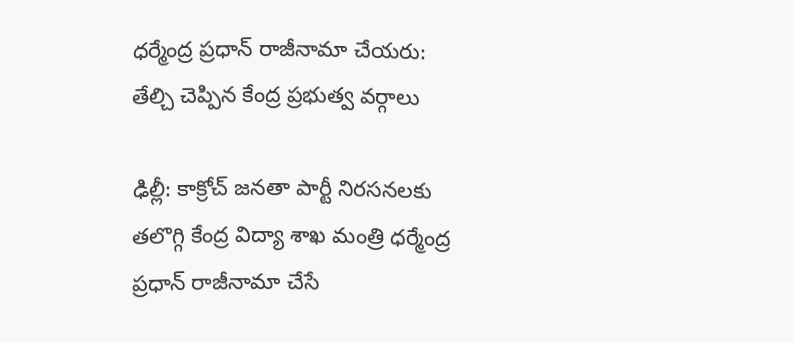ధర్మేంద్ర ప్రధాన్ రాజీనామా చేయరు: తేల్చి చెప్పిన కేంద్ర ప్రభుత్వ వర్గాలు

ఢిల్లీ: కాక్రోచ్ జనతా పార్టీ నిరసనలకు తలొగ్గి కేంద్ర విద్యా శాఖ మంత్రి ధర్మేంద్ర ప్రధాన్ రాజీనామా చేసే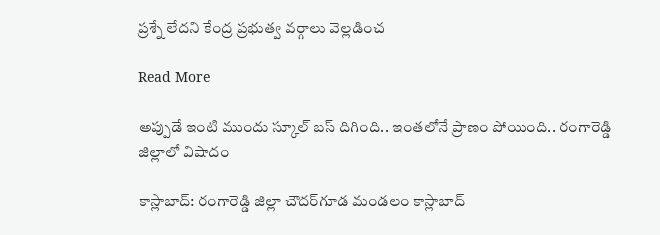ప్రశ్నే లేదని కేంద్ర ప్రభుత్వ వర్గాలు వెల్లడించ

Read More

అప్పుడే ఇంటి ముందు స్కూల్ బస్ దిగింది.. ఇంతలోనే ప్రాణం పోయింది.. రంగారెడ్డి జిల్లాలో విషాదం

కాస్లాబాద్: రంగారెడ్డి జిల్లా చౌదర్‌గూడ మండలం కాస్లాబాద్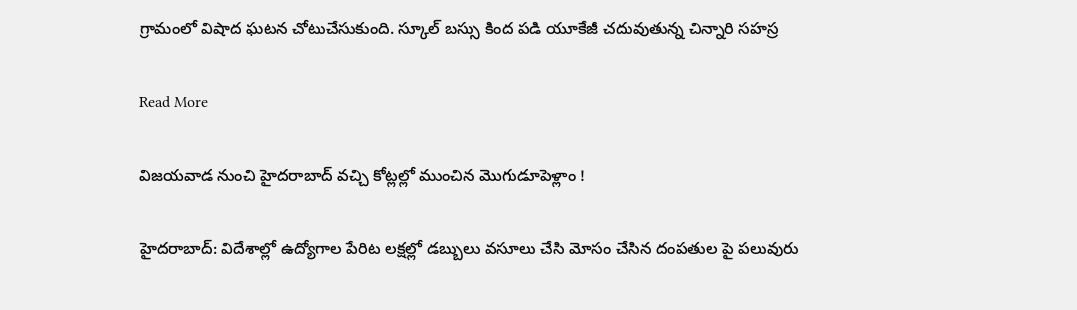గ్రామంలో విషాద ఘటన చోటుచేసుకుంది. స్కూల్ బస్సు కింద పడి యూకేజీ చదువుతున్న చిన్నారి సహస్ర

Read More

విజయవాడ నుంచి హైదరాబాద్ వచ్చి కోట్లల్లో ముంచిన మొగుడూపెళ్లాం !

హైదరాబాద్: విదేశాల్లో ఉద్యోగాల పేరిట లక్షల్లో డబ్బులు వసూలు చేసి మోసం చేసిన దంపతుల పై పలువురు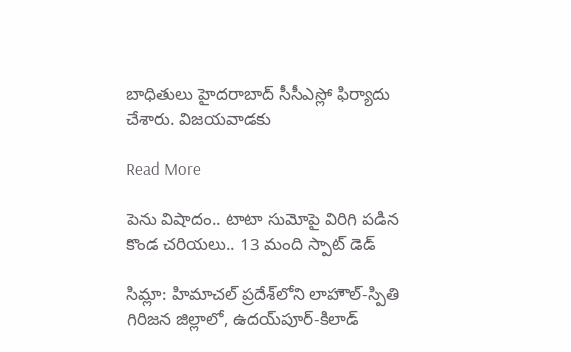బాధితులు హైదరాబాద్ సీసీఎస్లో ఫిర్యాదు చేశారు. విజయవాడకు

Read More

పెను విషాదం.. టాటా సుమోపై విరిగి పడిన కొండ చరియలు.. 13 మంది స్పాట్ డెడ్

సిమ్లా: హిమాచల్ ప్రదేశ్‌లోని లాహౌల్-స్పితి గిరిజన జిల్లాలో, ఉదయ్‌పూర్-కిలాడ్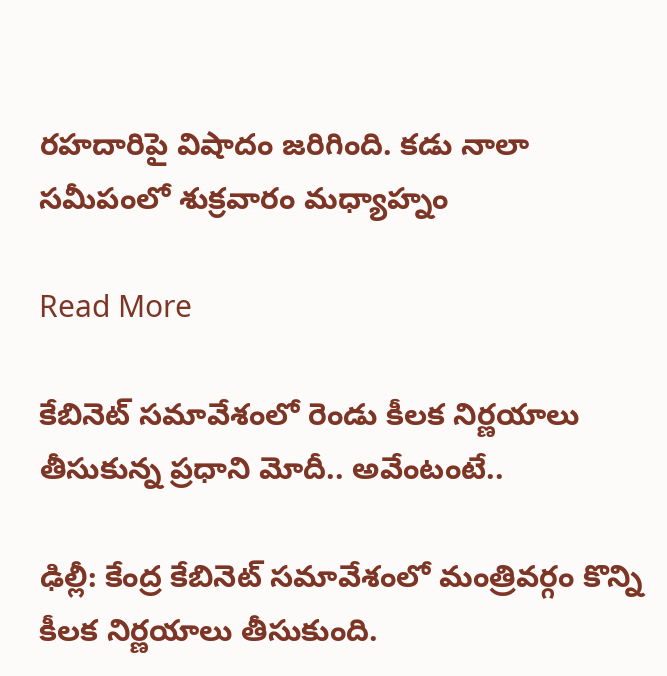రహదారిపై విషాదం జరిగింది. కడు నాలా సమీపంలో శుక్రవారం మధ్యాహ్నం

Read More

కేబినెట్ సమావేశంలో రెండు కీలక నిర్ణయాలు తీసుకున్న ప్రధాని మోదీ.. అవేంటంటే..

ఢిల్లీ: కేంద్ర కేబినెట్‌ సమావేశంలో మంత్రివర్గం కొన్ని కీలక నిర్ణయాలు తీసుకుంది.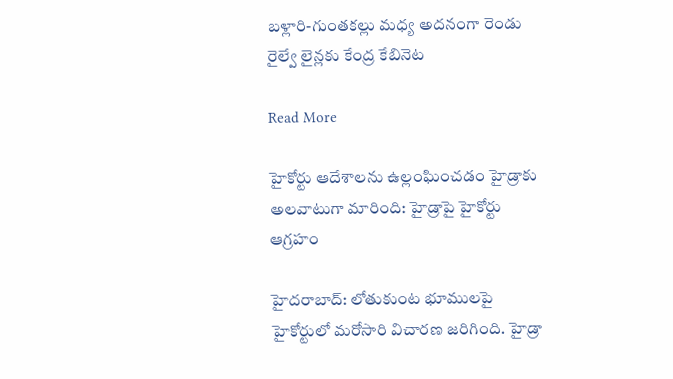బళ్లారి-గుంతకల్లు మధ్య అదనంగా రెండు రైల్వే లైన్లకు కేంద్ర కేబినెట

Read More

హైకోర్టు ఆదేశాలను ఉల్లంఘించడం హైడ్రాకు అలవాటుగా మారింది: హైడ్రాపై హైకోర్టు ఆగ్రహం

హైదరాబాద్: లోతుకుంట భూములపై హైకోర్టులో మరోసారి విచారణ జరిగింది. హైడ్రా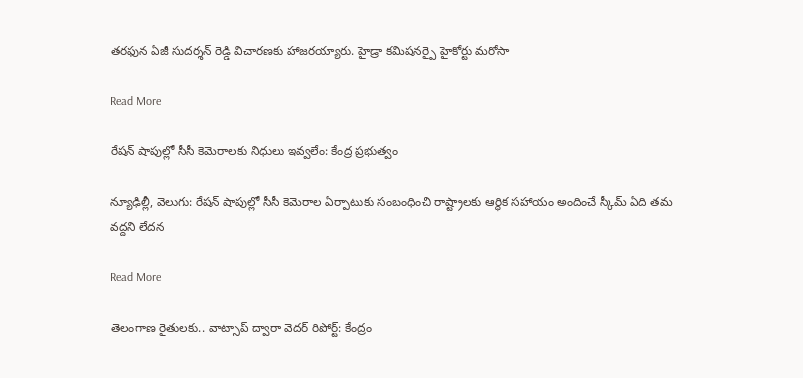తరఫున ఏజీ సుదర్శన్ రెడ్డి విచారణకు హాజరయ్యారు. హైడ్రా కమిషనర్పై హైకోర్టు మరోసా

Read More

రేషన్ షాపుల్లో సీసీ కెమెరాలకు నిధులు ఇవ్వలేం: కేంద్ర ప్రభుత్వం

న్యూఢిల్లీ, వెలుగు: రేషన్ షాపుల్లో సీసీ కెమెరాల ఏర్పాటుకు సంబంధించి రాష్ట్రాలకు ఆర్థిక సహాయం అందించే స్కీమ్‌‌‌‌ ఏది తమ వద్దని లేదన

Read More

తెలంగాణ రైతులకు.. వాట్సాప్ ద్వారా వెదర్ రిపోర్ట్: కేంద్రం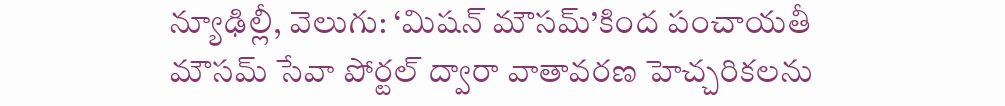న్యూఢిల్లీ, వెలుగు: ‘మిషన్ మౌసమ్’కింద పంచాయతీ మౌసమ్ సేవా పోర్టల్ ద్వారా వాతావరణ హెచ్చరికలను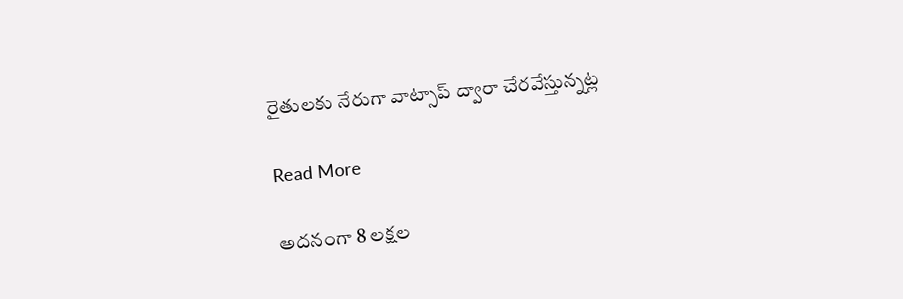రైతులకు నేరుగా వాట్సాప్ ద్వారా చేరవేస్తున్నట్ల

Read More

అదనంగా 8 లక్షల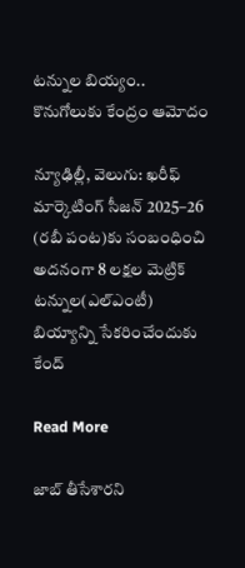టన్నుల బియ్యం.. కొనుగోలుకు కేంద్రం ఆమోదం

న్యూఢిల్లీ, వెలుగు: ఖరీఫ్ మార్కెటింగ్ సీజన్ 2025–26 (రబీ పంట)కు సంబంధించి అదనంగా 8 లక్షల మెట్రిక్ టన్నుల(ఎల్ఎంటీ) బియ్యాన్ని సేకరించేందుకు కేంద్

Read More

జాబ్ తీసేశారని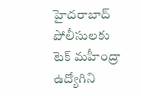హైదరాబాద్ పోలీసులకు టెక్ మహీంద్రా ఉద్యోగిని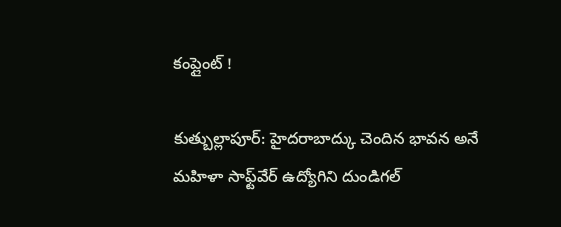కంప్లైంట్ !

కుత్బుల్లాపూర్: హైదరాబాద్కు చెందిన భావన అనే మహిళా సాఫ్ట్‌వేర్ ఉద్యోగిని దుండిగల్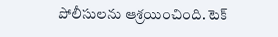పోలీసులను ఆశ్రయించింది. టెక్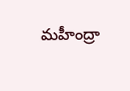మహీంద్రా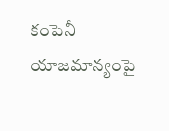కంపెనీ యాజమాన్యంపై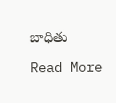బాధితు

Read More